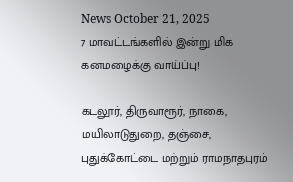News October 21, 2025
7 மாவட்டங்களில் இன்று மிக கனமழைக்கு வாய்ப்பு!

கடலூர், திருவாரூர், நாகை, மயிலாடுதுறை, தஞ்சை, புதுக்கோட்டை மற்றும் ராமநாதபுரம்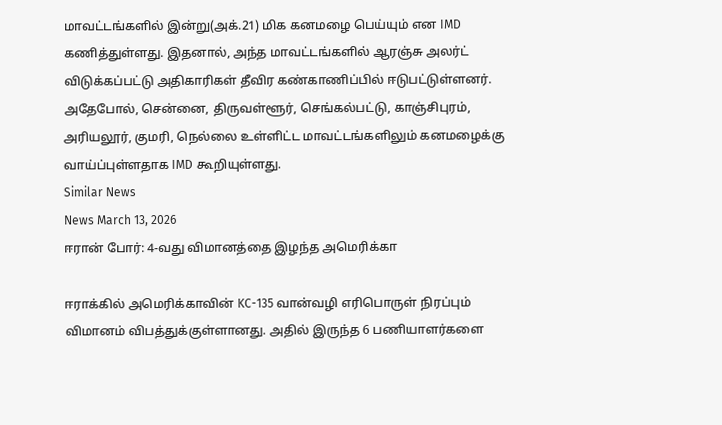மாவட்டங்களில் இன்று(அக்.21) மிக கனமழை பெய்யும் என IMD கணித்துள்ளது. இதனால், அந்த மாவட்டங்களில் ஆரஞ்சு அலர்ட் விடுக்கப்பட்டு அதிகாரிகள் தீவிர கண்காணிப்பில் ஈடுபட்டுள்ளனர். அதேபோல், சென்னை, திருவள்ளூர், செங்கல்பட்டு, காஞ்சிபுரம், அரியலூர், குமரி, நெல்லை உள்ளிட்ட மாவட்டங்களிலும் கனமழைக்கு வாய்ப்புள்ளதாக IMD கூறியுள்ளது.
Similar News
News March 13, 2026
ஈரான் போர்: 4-வது விமானத்தை இழந்த அமெரிக்கா

ஈராக்கில் அமெரிக்காவின் KC-135 வான்வழி எரிபொருள் நிரப்பும் விமானம் விபத்துக்குள்ளானது. அதில் இருந்த 6 பணியாளர்களை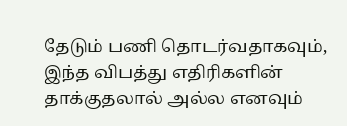தேடும் பணி தொடர்வதாகவும், இந்த விபத்து எதிரிகளின் தாக்குதலால் அல்ல எனவும்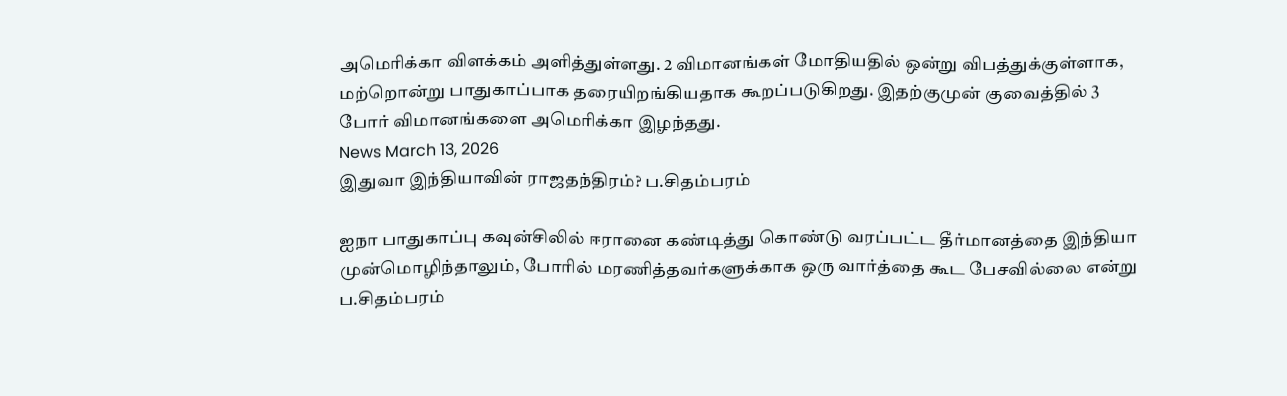அமெரிக்கா விளக்கம் அளித்துள்ளது. 2 விமானங்கள் மோதியதில் ஒன்று விபத்துக்குள்ளாக, மற்றொன்று பாதுகாப்பாக தரையிறங்கியதாக கூறப்படுகிறது. இதற்குமுன் குவைத்தில் 3 போர் விமானங்களை அமெரிக்கா இழந்தது.
News March 13, 2026
இதுவா இந்தியாவின் ராஜதந்திரம்? ப.சிதம்பரம்

ஐநா பாதுகாப்பு கவுன்சிலில் ஈரானை கண்டித்து கொண்டு வரப்பட்ட தீர்மானத்தை இந்தியா முன்மொழிந்தாலும், போரில் மரணித்தவர்களுக்காக ஒரு வார்த்தை கூட பேசவில்லை என்று ப.சிதம்பரம்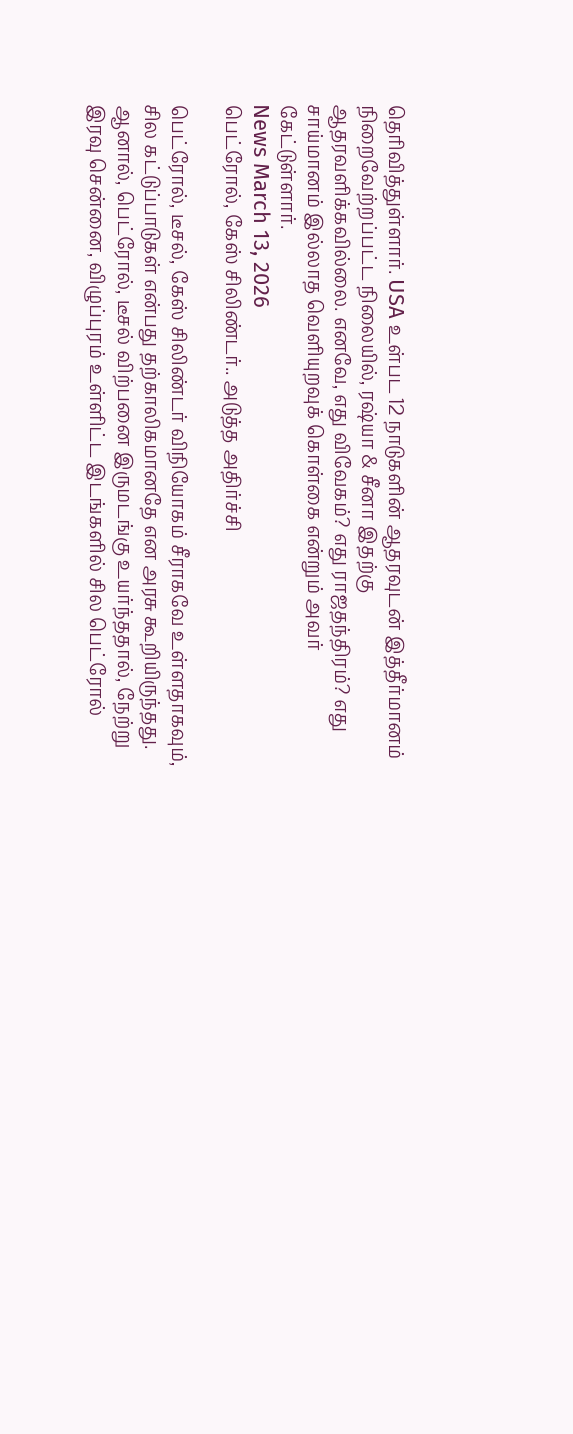தெரிவித்துள்ளார். USA உள்பட 12 நாடுகளின் ஆதரவுடன் இத்தீர்மானம் நிறைவேற்றப்பட்ட நிலையில், ரஷ்யா & சீனா இதற்கு ஆதரவளிக்கவில்லை. எனவே, எது விவேகம்? எது ராஜதந்திரம்? எது சாய்மானம் இல்லாத வெளியுறவுக் கொள்கை என்றும் அவர் கேட்டுள்ளார்.
News March 13, 2026
பெட்ரோல், கேஸ் சிலிண்டர்.. அடுத்த அதிர்ச்சி

பெட்ரோல், டீசல், கேஸ் சிலிண்டர் விநியோகம் சீராகவே உள்ளதாகவும், சில கட்டுப்பாடுகள் என்பது தற்காலிகமானதே என அரசு கூறியிருந்தது. ஆனால், பெட்ரோல், டீசல் விற்பனை இருமடங்கு உயர்ந்ததால், நேற்று இரவு சென்னை, விழுப்புரம் உள்ளிட்ட இடங்களில் சில பெட்ரோல்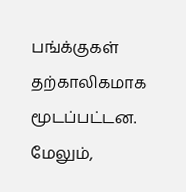பங்க்குகள் தற்காலிகமாக மூடப்பட்டன. மேலும்,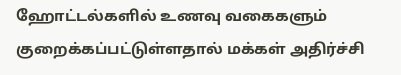ஹோட்டல்களில் உணவு வகைகளும் குறைக்கப்பட்டுள்ளதால் மக்கள் அதிர்ச்சி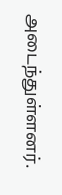அடைந்துள்ளனர்.